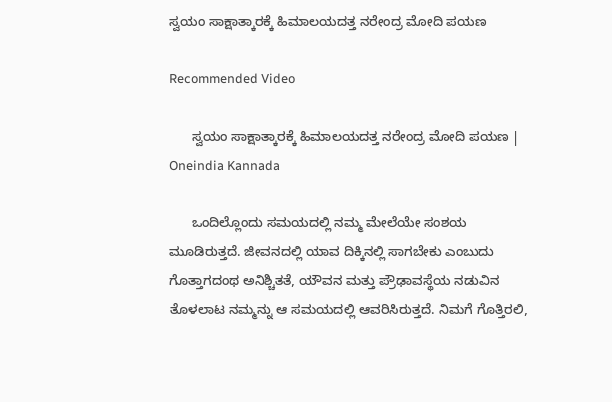ಸ್ವಯಂ ಸಾಕ್ಷಾತ್ಕಾರಕ್ಕೆ ಹಿಮಾಲಯದತ್ತ ನರೇಂದ್ರ ಮೋದಿ ಪಯಣ

Recommended Video

      ಸ್ವಯಂ ಸಾಕ್ಷಾತ್ಕಾರಕ್ಕೆ ಹಿಮಾಲಯದತ್ತ ನರೇಂದ್ರ ಮೋದಿ ಪಯಣ | Oneindia Kannada

      ಒಂದಿಲ್ಲೊಂದು ಸಮಯದಲ್ಲಿ ನಮ್ಮ ಮೇಲೆಯೇ ಸಂಶಯ ಮೂಡಿರುತ್ತದೆ. ಜೀವನದಲ್ಲಿ ಯಾವ ದಿಕ್ಕಿನಲ್ಲಿ ಸಾಗಬೇಕು ಎಂಬುದು ಗೊತ್ತಾಗದಂಥ ಅನಿಶ್ಚಿತತೆ, ಯೌವನ ಮತ್ತು ಪ್ರೌಢಾವಸ್ಥೆಯ ನಡುವಿನ ತೊಳಲಾಟ ನಮ್ಮನ್ನು ಆ ಸಮಯದಲ್ಲಿ ಆವರಿಸಿರುತ್ತದೆ. ನಿಮಗೆ ಗೊತ್ತಿರಲಿ,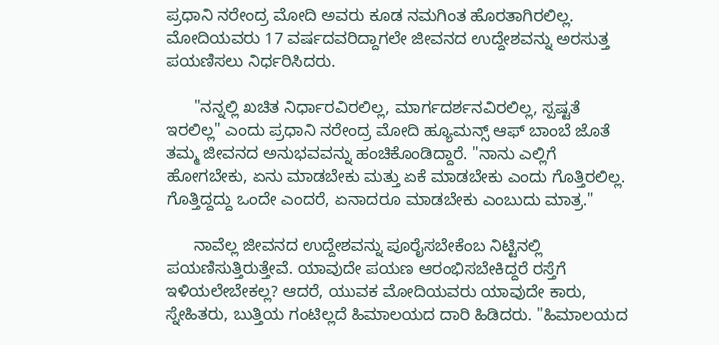ಪ್ರಧಾನಿ ನರೇಂದ್ರ ಮೋದಿ ಅವರು ಕೂಡ ನಮಗಿಂತ ಹೊರತಾಗಿರಲಿಲ್ಲ. ಮೋದಿಯವರು 17 ವರ್ಷದವರಿದ್ದಾಗಲೇ ಜೀವನದ ಉದ್ದೇಶವನ್ನು ಅರಸುತ್ತ ಪಯಣಿಸಲು ನಿರ್ಧರಿಸಿದರು.

      "ನನ್ನಲ್ಲಿ ಖಚಿತ ನಿರ್ಧಾರವಿರಲಿಲ್ಲ, ಮಾರ್ಗದರ್ಶನವಿರಲಿಲ್ಲ, ಸ್ಪಷ್ಟತೆ ಇರಲಿಲ್ಲ" ಎಂದು ಪ್ರಧಾನಿ ನರೇಂದ್ರ ಮೋದಿ ಹ್ಯೂಮನ್ಸ್ ಆಫ್ ಬಾಂಬೆ ಜೊತೆ ತಮ್ಮ ಜೀವನದ ಅನುಭವವನ್ನು ಹಂಚಿಕೊಂಡಿದ್ದಾರೆ. "ನಾನು ಎಲ್ಲಿಗೆ ಹೋಗಬೇಕು, ಏನು ಮಾಡಬೇಕು ಮತ್ತು ಏಕೆ ಮಾಡಬೇಕು ಎಂದು ಗೊತ್ತಿರಲಿಲ್ಲ. ಗೊತ್ತಿದ್ದದ್ದು ಒಂದೇ ಎಂದರೆ, ಏನಾದರೂ ಮಾಡಬೇಕು ಎಂಬುದು ಮಾತ್ರ."

      ನಾವೆಲ್ಲ ಜೀವನದ ಉದ್ದೇಶವನ್ನು ಪೂರೈಸಬೇಕೆಂಬ ನಿಟ್ಟಿನಲ್ಲಿ ಪಯಣಿಸುತ್ತಿರುತ್ತೇವೆ. ಯಾವುದೇ ಪಯಣ ಆರಂಭಿಸಬೇಕಿದ್ದರೆ ರಸ್ತೆಗೆ ಇಳಿಯಲೇಬೇಕಲ್ಲ? ಆದರೆ, ಯುವಕ ಮೋದಿಯವರು ಯಾವುದೇ ಕಾರು, ಸ್ನೇಹಿತರು, ಬುತ್ತಿಯ ಗಂಟಿಲ್ಲದೆ ಹಿಮಾಲಯದ ದಾರಿ ಹಿಡಿದರು. "ಹಿಮಾಲಯದ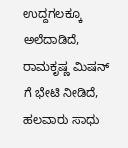ಉದ್ದಗಲಕ್ಕೂ ಅಲೆದಾಡಿದೆ, ರಾಮಕೃಷ್ಣ ಮಿಷನ್ ಗೆ ಭೇಟಿ ನೀಡಿದೆ, ಹಲವಾರು ಸಾಧು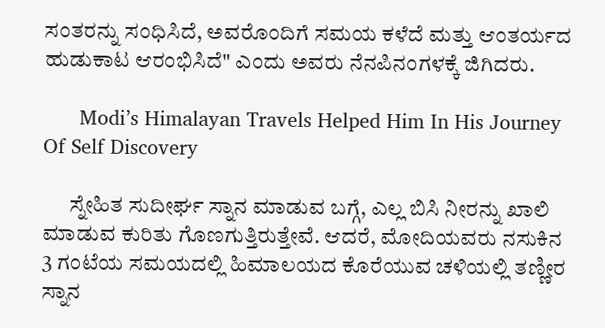ಸಂತರನ್ನು ಸಂಧಿಸಿದೆ, ಅವರೊಂದಿಗೆ ಸಮಯ ಕಳೆದೆ ಮತ್ತು ಆಂತರ್ಯದ ಹುಡುಕಾಟ ಆರಂಭಿಸಿದೆ" ಎಂದು ಅವರು ನೆನಪಿನಂಗಳಕ್ಕೆ ಜಿಗಿದರು.

      Modi’s Himalayan Travels Helped Him In His Journey Of Self Discovery

      ಸ್ನೇಹಿತ ಸುದೀರ್ಘ ಸ್ನಾನ ಮಾಡುವ ಬಗ್ಗೆ, ಎಲ್ಲ ಬಿಸಿ ನೀರನ್ನು ಖಾಲಿ ಮಾಡುವ ಕುರಿತು ಗೊಣಗುತ್ತಿರುತ್ತೇವೆ. ಆದರೆ, ಮೋದಿಯವರು ನಸುಕಿನ 3 ಗಂಟೆಯ ಸಮಯದಲ್ಲಿ ಹಿಮಾಲಯದ ಕೊರೆಯುವ ಚಳಿಯಲ್ಲಿ ತಣ್ಣೀರ ಸ್ನಾನ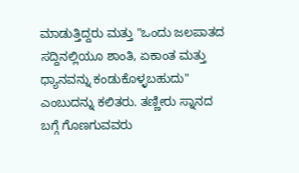ಮಾಡುತ್ತಿದ್ದರು ಮತ್ತು "ಒಂದು ಜಲಪಾತದ ಸದ್ದಿನಲ್ಲಿಯೂ ಶಾಂತಿ, ಏಕಾಂತ ಮತ್ತು ಧ್ಯಾನವನ್ನು ಕಂಡುಕೊಳ್ಳಬಹುದು" ಎಂಬುದನ್ನು ಕಲಿತರು. ತಣ್ಣೀರು ಸ್ನಾನದ ಬಗ್ಗೆ ಗೊಣಗುವವರು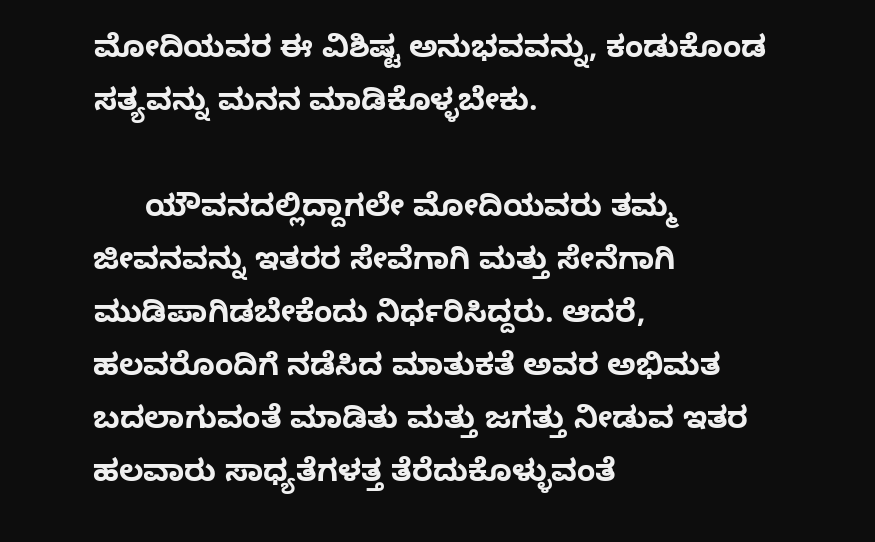ಮೋದಿಯವರ ಈ ವಿಶಿಷ್ಟ ಅನುಭವವನ್ನು, ಕಂಡುಕೊಂಡ ಸತ್ಯವನ್ನು ಮನನ ಮಾಡಿಕೊಳ್ಳಬೇಕು.

      ಯೌವನದಲ್ಲಿದ್ದಾಗಲೇ ಮೋದಿಯವರು ತಮ್ಮ ಜೀವನವನ್ನು ಇತರರ ಸೇವೆಗಾಗಿ ಮತ್ತು ಸೇನೆಗಾಗಿ ಮುಡಿಪಾಗಿಡಬೇಕೆಂದು ನಿರ್ಧರಿಸಿದ್ದರು. ಆದರೆ, ಹಲವರೊಂದಿಗೆ ನಡೆಸಿದ ಮಾತುಕತೆ ಅವರ ಅಭಿಮತ ಬದಲಾಗುವಂತೆ ಮಾಡಿತು ಮತ್ತು ಜಗತ್ತು ನೀಡುವ ಇತರ ಹಲವಾರು ಸಾಧ್ಯತೆಗಳತ್ತ ತೆರೆದುಕೊಳ್ಳುವಂತೆ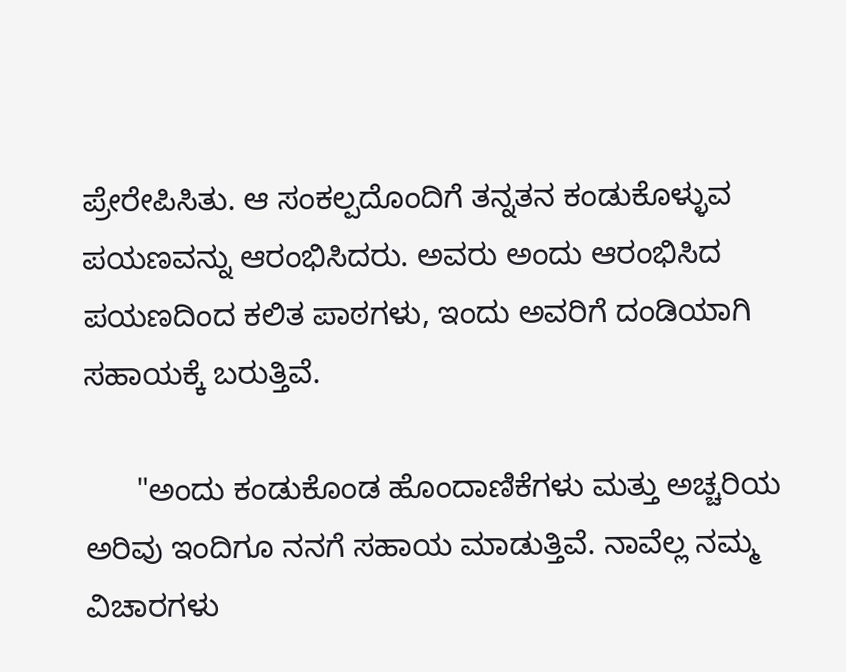ಪ್ರೇರೇಪಿಸಿತು. ಆ ಸಂಕಲ್ಪದೊಂದಿಗೆ ತನ್ನತನ ಕಂಡುಕೊಳ್ಳುವ ಪಯಣವನ್ನು ಆರಂಭಿಸಿದರು. ಅವರು ಅಂದು ಆರಂಭಿಸಿದ ಪಯಣದಿಂದ ಕಲಿತ ಪಾಠಗಳು, ಇಂದು ಅವರಿಗೆ ದಂಡಿಯಾಗಿ ಸಹಾಯಕ್ಕೆ ಬರುತ್ತಿವೆ.

      "ಅಂದು ಕಂಡುಕೊಂಡ ಹೊಂದಾಣಿಕೆಗಳು ಮತ್ತು ಅಚ್ಚರಿಯ ಅರಿವು ಇಂದಿಗೂ ನನಗೆ ಸಹಾಯ ಮಾಡುತ್ತಿವೆ. ನಾವೆಲ್ಲ ನಮ್ಮ ವಿಚಾರಗಳು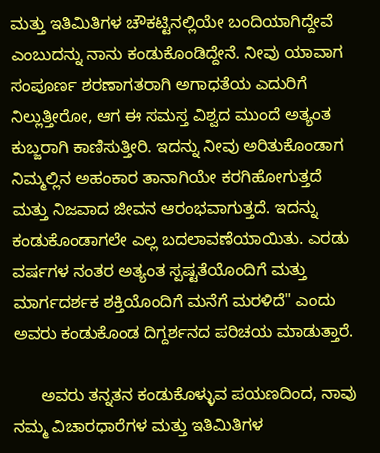ಮತ್ತು ಇತಿಮಿತಿಗಳ ಚೌಕಟ್ಟಿನಲ್ಲಿಯೇ ಬಂದಿಯಾಗಿದ್ದೇವೆ ಎಂಬುದನ್ನು ನಾನು ಕಂಡುಕೊಂಡಿದ್ದೇನೆ. ನೀವು ಯಾವಾಗ ಸಂಪೂರ್ಣ ಶರಣಾಗತರಾಗಿ ಅಗಾಧತೆಯ ಎದುರಿಗೆ ನಿಲ್ಲುತ್ತೀರೋ, ಆಗ ಈ ಸಮಸ್ತ ವಿಶ್ವದ ಮುಂದೆ ಅತ್ಯಂತ ಕುಬ್ಜರಾಗಿ ಕಾಣಿಸುತ್ತೀರಿ. ಇದನ್ನು ನೀವು ಅರಿತುಕೊಂಡಾಗ ನಿಮ್ಮಲ್ಲಿನ ಅಹಂಕಾರ ತಾನಾಗಿಯೇ ಕರಗಿಹೋಗುತ್ತದೆ ಮತ್ತು ನಿಜವಾದ ಜೀವನ ಆರಂಭವಾಗುತ್ತದೆ. ಇದನ್ನು ಕಂಡುಕೊಂಡಾಗಲೇ ಎಲ್ಲ ಬದಲಾವಣೆಯಾಯಿತು. ಎರಡು ವರ್ಷಗಳ ನಂತರ ಅತ್ಯಂತ ಸ್ಪಷ್ಟತೆಯೊಂದಿಗೆ ಮತ್ತು ಮಾರ್ಗದರ್ಶಕ ಶಕ್ತಿಯೊಂದಿಗೆ ಮನೆಗೆ ಮರಳಿದೆ" ಎಂದು ಅವರು ಕಂಡುಕೊಂಡ ದಿಗ್ದರ್ಶನದ ಪರಿಚಯ ಮಾಡುತ್ತಾರೆ.

      ಅವರು ತನ್ನತನ ಕಂಡುಕೊಳ್ಳುವ ಪಯಣದಿಂದ, ನಾವು ನಮ್ಮ ವಿಚಾರಧಾರೆಗಳ ಮತ್ತು ಇತಿಮಿತಿಗಳ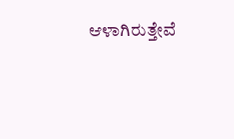ಆಳಾಗಿರುತ್ತೇವೆ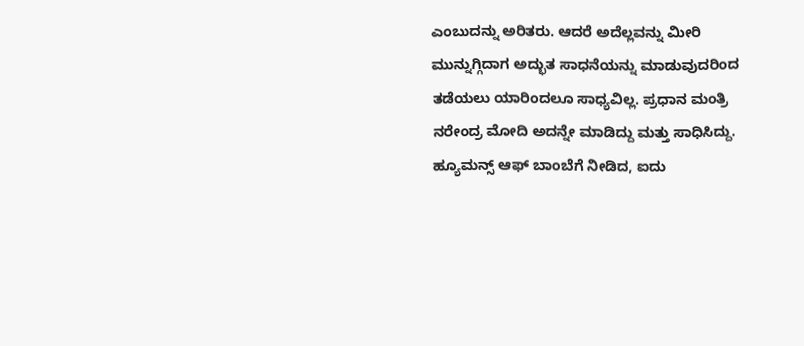ಎಂಬುದನ್ನು ಅರಿತರು. ಆದರೆ ಅದೆಲ್ಲವನ್ನು ಮೀರಿ ಮುನ್ನುಗ್ಗಿದಾಗ ಅದ್ಭುತ ಸಾಧನೆಯನ್ನು ಮಾಡುವುದರಿಂದ ತಡೆಯಲು ಯಾರಿಂದಲೂ ಸಾಧ್ಯವಿಲ್ಲ. ಪ್ರಧಾನ ಮಂತ್ರಿ ನರೇಂದ್ರ ಮೋದಿ ಅದನ್ನೇ ಮಾಡಿದ್ದು ಮತ್ತು ಸಾಧಿಸಿದ್ದು. ಹ್ಯೂಮನ್ಸ್ ಆಫ್ ಬಾಂಬೆಗೆ ನೀಡಿದ, ಐದು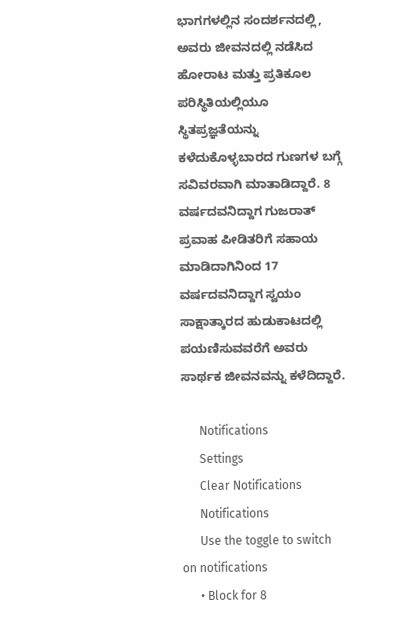ಭಾಗಗಳಲ್ಲಿನ ಸಂದರ್ಶನದಲ್ಲಿ, ಅವರು ಜೀವನದಲ್ಲಿ ನಡೆಸಿದ ಹೋರಾಟ ಮತ್ತು ಪ್ರತಿಕೂಲ ಪರಿಸ್ಥಿತಿಯಲ್ಲಿಯೂ ಸ್ಥಿತಪ್ರಜ್ಞತೆಯನ್ನು ಕಳೆದುಕೊಳ್ಳಬಾರದ ಗುಣಗಳ ಬಗ್ಗೆ ಸವಿವರವಾಗಿ ಮಾತಾಡಿದ್ದಾರೆ. 8 ವರ್ಷದವನಿದ್ದಾಗ ಗುಜರಾತ್ ಪ್ರವಾಹ ಪೀಡಿತರಿಗೆ ಸಹಾಯ ಮಾಡಿದಾಗಿನಿಂದ 17 ವರ್ಷದವನಿದ್ದಾಗ ಸ್ವಯಂ ಸಾಕ್ಷಾತ್ಕಾರದ ಹುಡುಕಾಟದಲ್ಲಿ ಪಯಣಿಸುವವರೆಗೆ ಅವರು ಸಾರ್ಥಕ ಜೀವನವನ್ನು ಕಳೆದಿದ್ದಾರೆ.

      Notifications
      Settings
      Clear Notifications
      Notifications
      Use the toggle to switch on notifications
      • Block for 8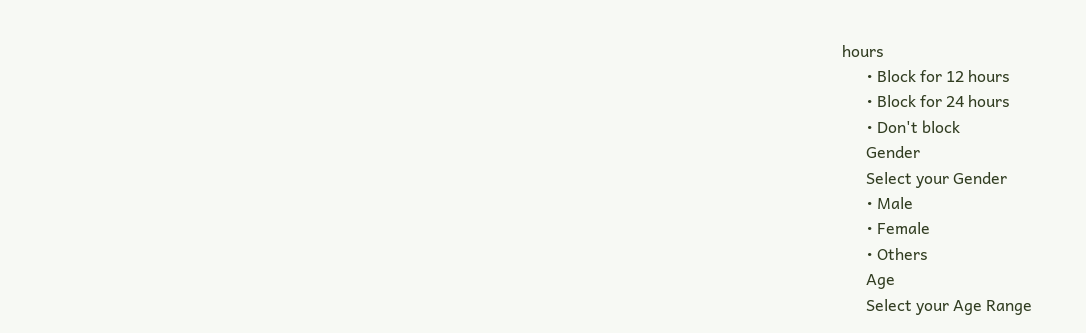hours
      • Block for 12 hours
      • Block for 24 hours
      • Don't block
      Gender
      Select your Gender
      • Male
      • Female
      • Others
      Age
      Select your Age Range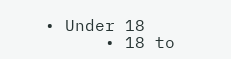• Under 18
      • 18 to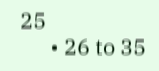25
      • 26 to 35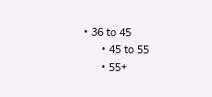• 36 to 45
      • 45 to 55
      • 55+